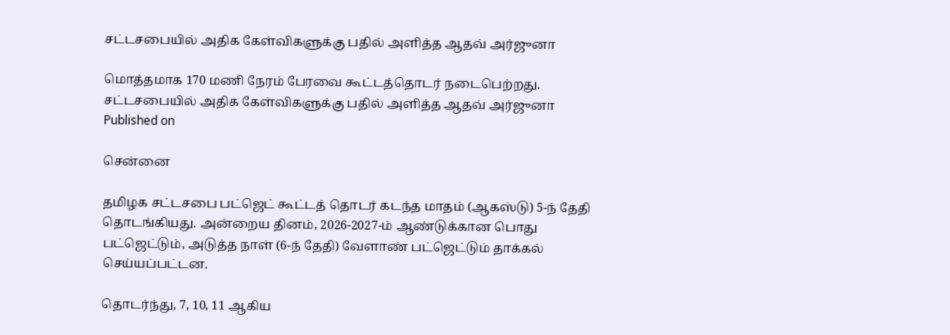சட்டசபையில் அதிக கேள்விகளுக்கு பதில் அளித்த ஆதவ் அர்ஜுனா

மொத்தமாக 170 மணி நேரம் பேரவை கூட்டத்தொடர் நடைபெற்றது.
சட்டசபையில் அதிக கேள்விகளுக்கு பதில் அளித்த ஆதவ் அர்ஜுனா
Published on

சென்னை

தமிழக சட்டசபை பட்ஜெட் கூட்டத் தொடர் கடந்த மாதம் (ஆகஸ்டு) 5-ந் தேதி தொடங்கியது. அன்றைய தினம், 2026-2027-ம் ஆண்டுக்கான பொது பட்ஜெட்டும், அடுத்த நாள் (6-ந் தேதி) வேளாண் பட்ஜெட்டும் தாக்கல் செய்யப்பட்டன.

தொடர்ந்து, 7, 10, 11 ஆகிய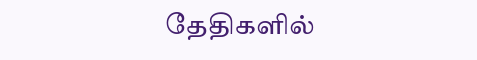தேதிகளில்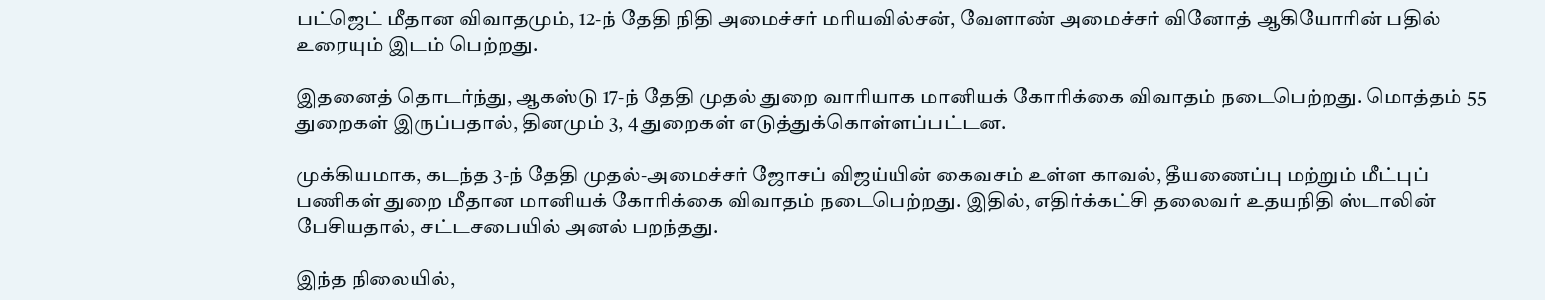பட்ஜெட் மீதான விவாதமும், 12-ந் தேதி நிதி அமைச்சர் மரியவில்சன், வேளாண் அமைச்சர் வினோத் ஆகியோரின் பதில் உரையும் இடம் பெற்றது.

இதனைத் தொடர்ந்து, ஆகஸ்டு 17-ந் தேதி முதல் துறை வாரியாக மானியக் கோரிக்கை விவாதம் நடைபெற்றது. மொத்தம் 55 துறைகள் இருப்பதால், தினமும் 3, 4 துறைகள் எடுத்துக்கொள்ளப்பட்டன.

முக்கியமாக, கடந்த 3-ந் தேதி முதல்-அமைச்சர் ஜோசப் விஜய்யின் கைவசம் உள்ள காவல், தீயணைப்பு மற்றும் மீட்புப் பணிகள் துறை மீதான மானியக் கோரிக்கை விவாதம் நடைபெற்றது. இதில், எதிர்க்கட்சி தலைவர் உதயநிதி ஸ்டாலின் பேசியதால், சட்டசபையில் அனல் பறந்தது.

இந்த நிலையில்,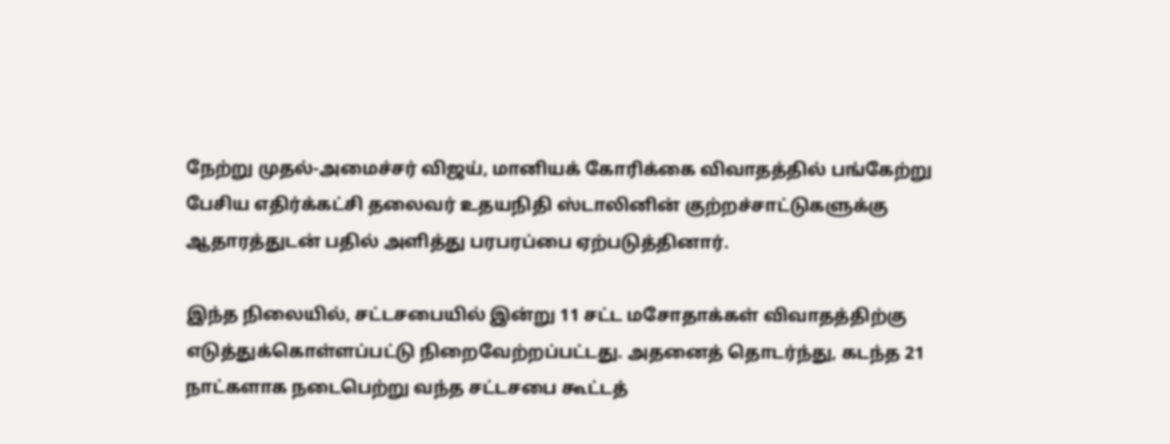நேற்று முதல்-அமைச்சர் விஜய், மானியக் கோரிக்கை விவாதத்தில் பங்கேற்று பேசிய எதிர்க்கட்சி தலைவர் உதயநிதி ஸ்டாலினின் குற்றச்சாட்டுகளுக்கு ஆதாரத்துடன் பதில் அளித்து பரபரப்பை ஏற்படுத்தினார்.

இந்த நிலையில், சட்டசபையில் இன்று 11 சட்ட மசோதாக்கள் விவாதத்திற்கு எடுத்துக்கொள்ளப்பட்டு நிறைவேற்றப்பட்டது. அதனைத் தொடர்ந்து, கடந்த 21 நாட்களாக நடைபெற்று வந்த சட்டசபை கூட்டத்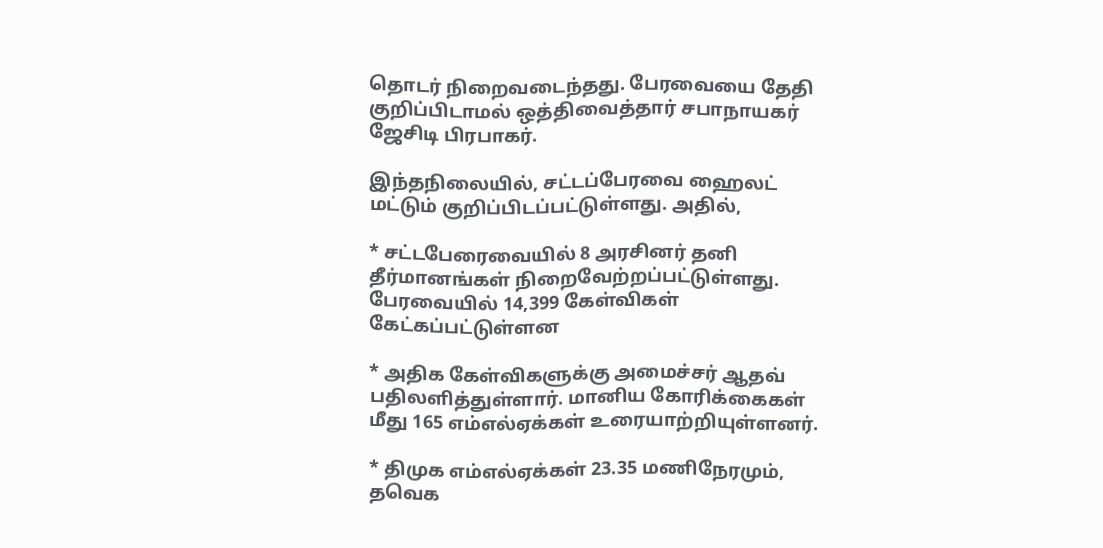தொடர் நிறைவடைந்தது. பேரவையை தேதி குறிப்பிடாமல் ஒத்திவைத்தார் சபாநாயகர் ஜேசிடி பிரபாகர்.

இந்தநிலையில், சட்டப்பேரவை ஹைலட் மட்டும் குறிப்பிடப்பட்டுள்ளது. அதில்,

* சட்டபேரைவையில் 8 அரசினர் தனி தீர்மானங்கள் நிறைவேற்றப்பட்டுள்ளது. பேரவையில் 14,399 கேள்விகள் கேட்கப்பட்டுள்ளன

* அதிக கேள்விகளுக்கு அமைச்சர் ஆதவ் பதிலளித்துள்ளார். மானிய கோரிக்கைகள் மீது 165 எம்எல்ஏக்கள் உரையாற்றியுள்ளனர்.

* திமுக எம்எல்ஏக்கள் 23.35 மணிநேரமும், தவெக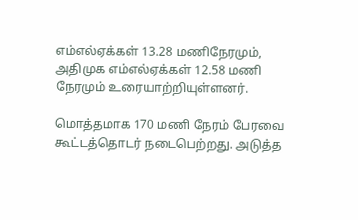எம்எல்ஏக்கள் 13.28 மணிநேரமும், அதிமுக எம்எல்ஏக்கள் 12.58 மணி நேரமும் உரையாற்றியுள்ளனர்.

மொத்தமாக 170 மணி நேரம் பேரவை கூட்டத்தொடர் நடைபெற்றது. அடுத்த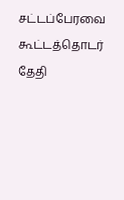சட்டப்பேரவை கூட்டத்தொடர் தேதி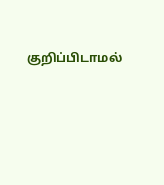குறிப்பிடாமல்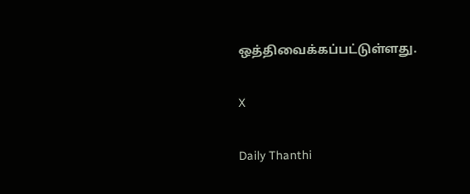ஒத்திவைக்கப்பட்டுள்ளது.

X

Daily Thanthi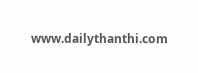www.dailythanthi.com